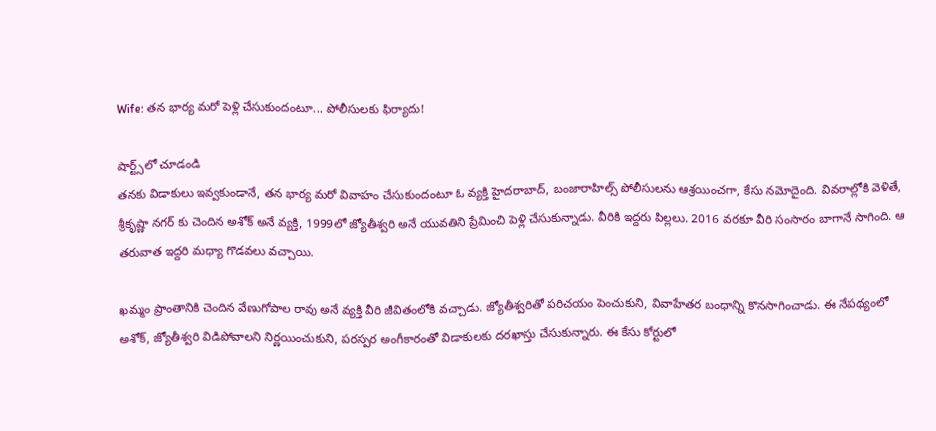Wife: తన భార్య మరో పెళ్లి చేసుకుందంటూ... పోలీసులకు ఫిర్యాదు!

షార్ట్స్‌లో చూడండి
తనకు విడాకులు ఇవ్వకుండానే, తన భార్య మరో వివాహం చేసుకుందంటూ ఓ వ్యక్తి హైదరాబాద్, బంజారాహిల్స్ పోలీసులను ఆశ్రయించగా, కేసు నమోదైంది. వివరాల్లోకి వెళితే, శ్రీకృష్ణా నగర్ కు చెందిన అశోక్ అనే వ్యక్తి, 1999లో జ్యోతీశ్వరి అనే యువతిని ప్రేమించి పెళ్లి చేసుకున్నాడు. వీరికి ఇద్దరు పిల్లలు. 2016 వరకూ వీరి సంసారం బాగానే సాగింది. ఆ తరువాత ఇద్దరి మధ్యా గొడవలు వచ్చాయి.

ఖమ్మం ప్రాంతానికి చెందిన వేణుగోపాల రావు అనే వ్యక్తి వీరి జీవితంలోకి వచ్చాడు. జ్యోతీశ్వరితో పరిచయం పెంచుకుని, వివాహేతర బంధాన్ని కొనసాగించాడు. ఈ నేపథ్యంలో అశోక్, జ్యోతీశ్వరి విడిపోవాలని నిర్ణయించుకుని, పరస్పర అంగీకారంతో విడాకులకు దరఖాస్తు చేసుకున్నారు. ఈ కేసు కోర్టులో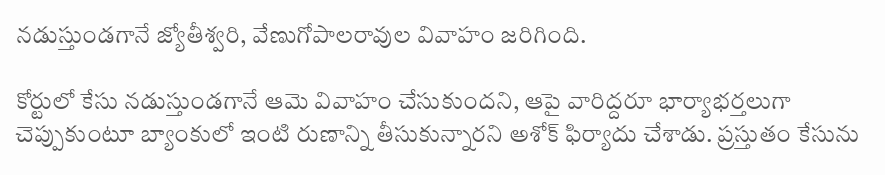నడుస్తుండగానే జ్యోతీశ్వరి, వేణుగోపాలరావుల వివాహం జరిగింది.

కోర్టులో కేసు నడుస్తుండగానే ఆమె వివాహం చేసుకుందని, ఆపై వారిద్దరూ భార్యాభర్తలుగా చెప్పుకుంటూ బ్యాంకులో ఇంటి రుణాన్ని తీసుకున్నారని అశోక్ ఫిర్యాదు చేశాడు. ప్రస్తుతం కేసును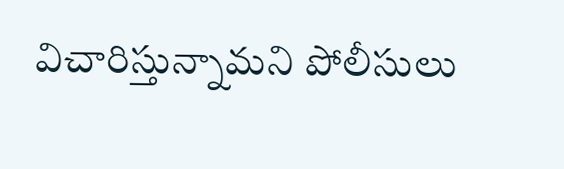విచారిస్తున్నామని పోలీసులు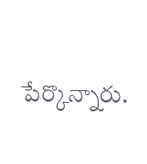పేర్కొన్నారు.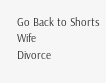Go Back to Shorts
Wife
Divorce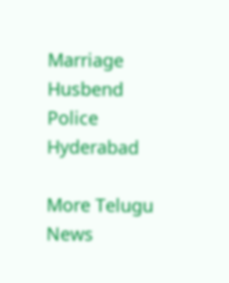Marriage
Husbend
Police
Hyderabad

More Telugu News